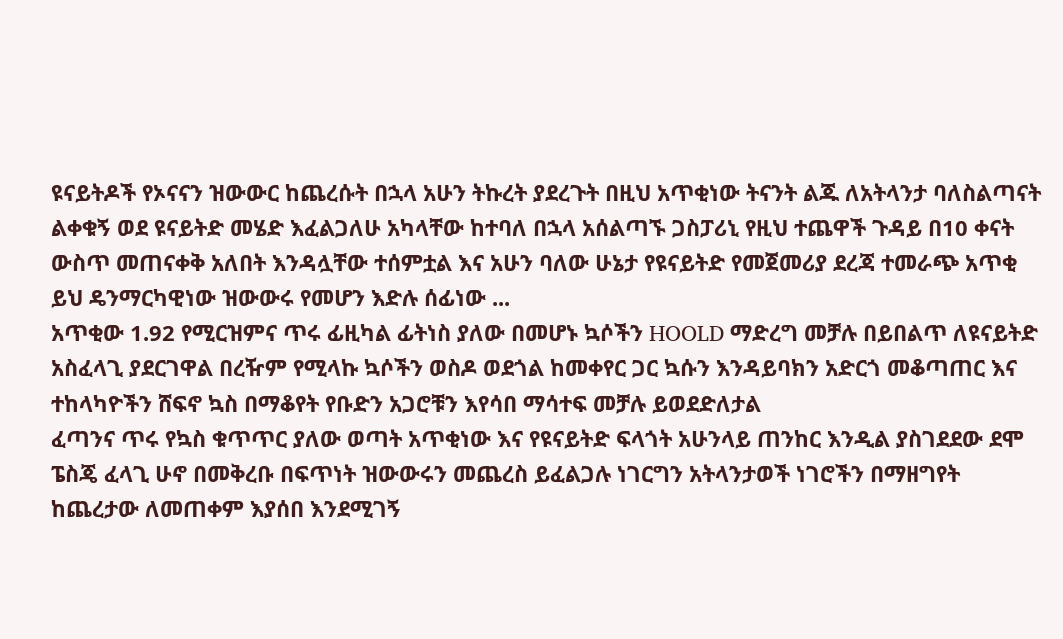ዩናይትዶች የኦናናን ዝውውር ከጨረሱት በኋላ አሁን ትኩረት ያደረጉት በዚህ አጥቂነው ትናንት ልጁ ለአትላንታ ባለስልጣናት ልቀቁኝ ወደ ዩናይትድ መሄድ እፈልጋለሁ አካላቸው ከተባለ በኋላ አሰልጣኙ ጋስፓሪኒ የዚህ ተጨዋች ጉዳይ በ10 ቀናት ውስጥ መጠናቀቅ አለበት እንዳሏቸው ተሰምቷል እና አሁን ባለው ሁኔታ የዩናይትድ የመጀመሪያ ደረጃ ተመራጭ አጥቂ ይህ ዴንማርካዊነው ዝውውሩ የመሆን እድሉ ሰፊነው ...
አጥቂው 1.92 የሚርዝምና ጥሩ ፊዚካል ፊትነስ ያለው በመሆኑ ኳሶችን HOOLD ማድረግ መቻሉ በይበልጥ ለዩናይትድ አስፈላጊ ያደርገዋል በረዥም የሚላኩ ኳሶችን ወስዶ ወደጎል ከመቀየር ጋር ኳሱን እንዳይባክን አድርጎ መቆጣጠር እና ተከላካዮችን ሸፍኖ ኳስ በማቆየት የቡድን አጋሮቹን እየሳበ ማሳተፍ መቻሉ ይወደድለታል
ፈጣንና ጥሩ የኳስ ቁጥጥር ያለው ወጣት አጥቂነው እና የዩናይትድ ፍላጎት አሁንላይ ጠንከር እንዲል ያስገደደው ደሞ ፔስጄ ፈላጊ ሁኖ በመቅረቡ በፍጥነት ዝውውሩን መጨረስ ይፈልጋሉ ነገርግን አትላንታወች ነገሮችን በማዘግየት ከጨረታው ለመጠቀም እያሰበ እንደሚገኝ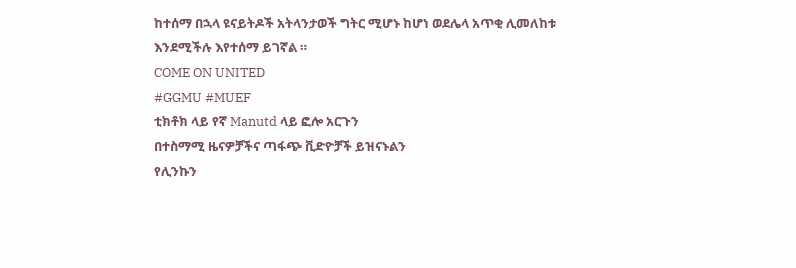ከተሰማ በኋላ ዩናይትዶች አትላንታወች ግትር ሚሆኑ ከሆነ ወደሌላ አጥቂ ሊመለከቱ እንደሚችሉ እየተሰማ ይገኛል ።
COME ON UNITED
#GGMU #MUEF
ቲክቶክ ላይ የኛ Manutd ላይ ፎሎ አርጉን
በተስማሚ ዜናዎቻችና ጣፋጭ ቪድዮቻች ይዝናኑልን
የሊንኩን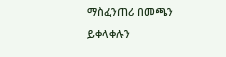ማስፈንጠሪ በመጫን ይቀላቀሉን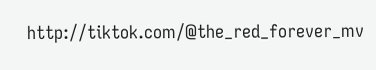http://tiktok.com/@the_red_forever_mv